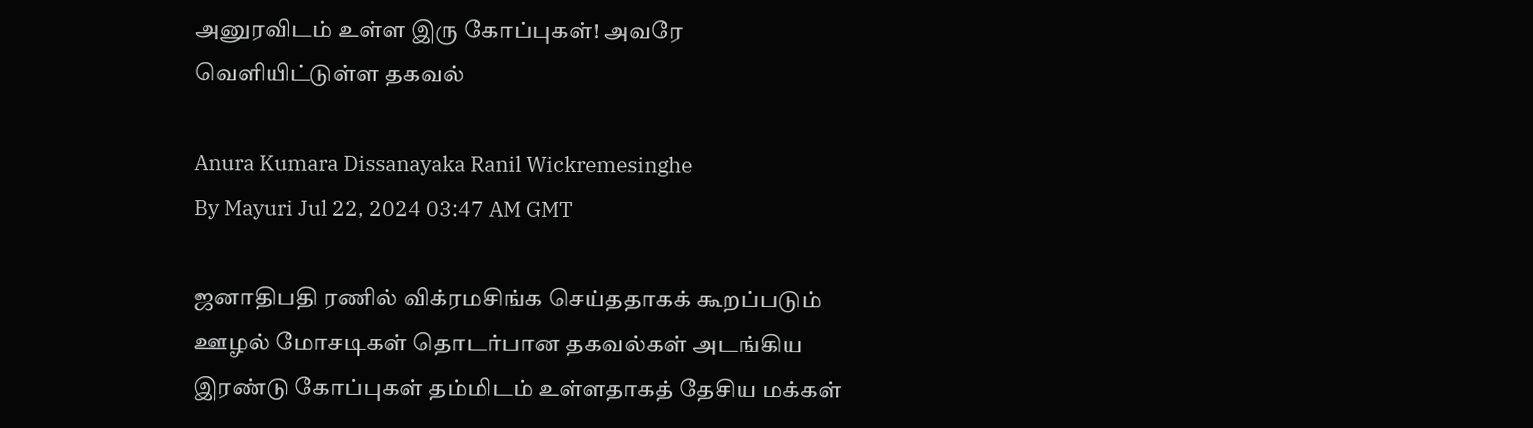அனுரவிடம் உள்ள இரு கோப்புகள்! அவரே வெளியிட்டுள்ள தகவல்

Anura Kumara Dissanayaka Ranil Wickremesinghe
By Mayuri Jul 22, 2024 03:47 AM GMT

ஜனாதிபதி ரணில் விக்ரமசிங்க செய்ததாகக் கூறப்படும் ஊழல் மோசடிகள் தொடர்பான தகவல்கள் அடங்கிய இரண்டு கோப்புகள் தம்மிடம் உள்ளதாகத் தேசிய மக்கள்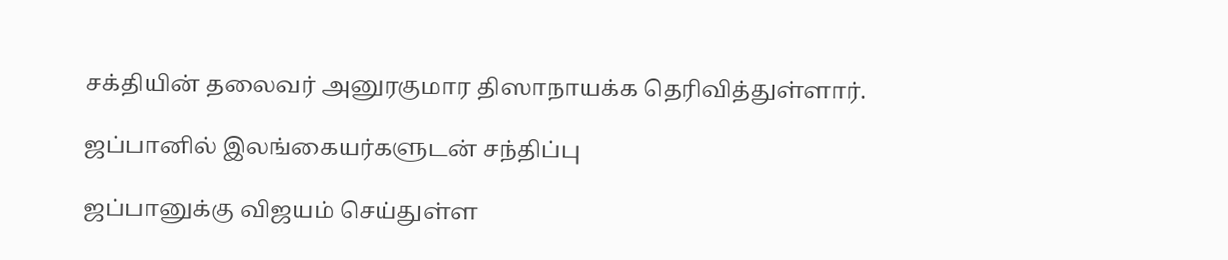சக்தியின் தலைவர் அனுரகுமார திஸாநாயக்க தெரிவித்துள்ளார்.

ஜப்பானில் இலங்கையர்களுடன் சந்திப்பு

ஜப்பானுக்கு விஜயம் செய்துள்ள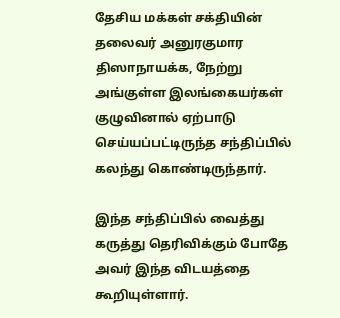தேசிய மக்கள் சக்தியின் தலைவர் அனுரகுமார திஸாநாயக்க, நேற்று அங்குள்ள இலங்கையர்கள் குழுவினால் ஏற்பாடு செய்யப்பட்டிருந்த சந்திப்பில் கலந்து கொண்டிருந்தார்.

இந்த சந்திப்பில் வைத்து கருத்து தெரிவிக்கும் போதே அவர் இந்த விடயத்தை கூறியுள்ளார்.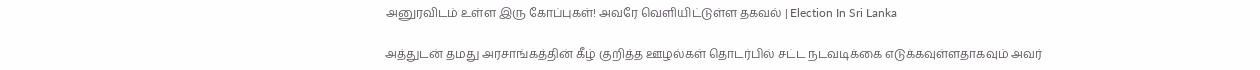அனுரவிடம் உள்ள இரு கோப்புகள்! அவரே வெளியிட்டுள்ள தகவல் | Election In Sri Lanka

அத்துடன் தமது அரசாங்கத்தின் கீழ் குறித்த ஊழல்கள் தொடர்பில் சட்ட நடவடிக்கை எடுக்கவுள்ளதாகவும் அவர்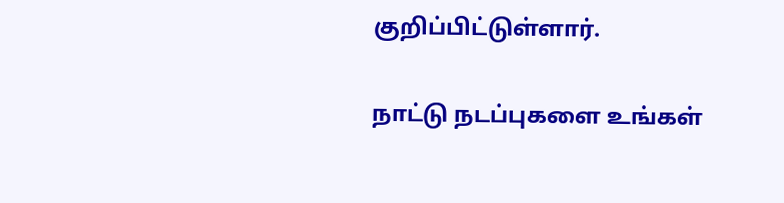குறிப்பிட்டுள்ளார்.

நாட்டு நடப்புகளை உங்கள்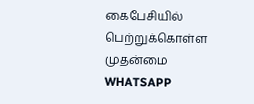கைபேசியில் பெற்றுக்கொள்ள முதன்மை WHATSAPP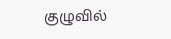குழுவில்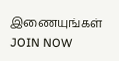இணையுங்கள் JOIN NOW